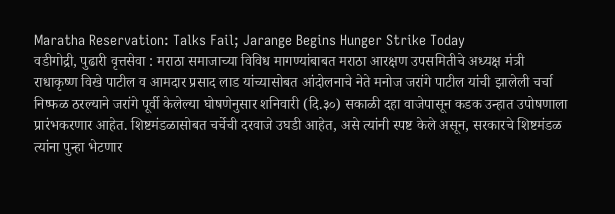Maratha Reservation: Talks Fail; Jarange Begins Hunger Strike Today
वडीगोद्री, पुढारी वृत्तसेवा : मराठा समाजाच्या विविध मागण्यांबाबत मराठा आरक्षण उपसमितीचे अध्यक्ष मंत्री राधाकृष्ण विखे पाटील व आमदार प्रसाद लाड यांच्यासोबत आंदोलनाचे नेते मनोज जरांगे पाटील यांची झालेली चर्चा निष्फळ ठरल्याने जरांगे पूर्वी केलेल्या घोषणेनुसार शनिवारी (दि.३०) सकाळी दहा वाजेपासून कडक उन्हात उपोषणाला प्रारंभकरणार आहेत. शिष्टमंडळासोबत चर्चेची दरवाजे उघडी आहेत, असे त्यांनी स्पष्ट केले असून, सरकारचे शिष्टमंडळ त्यांना पुन्हा भेटणार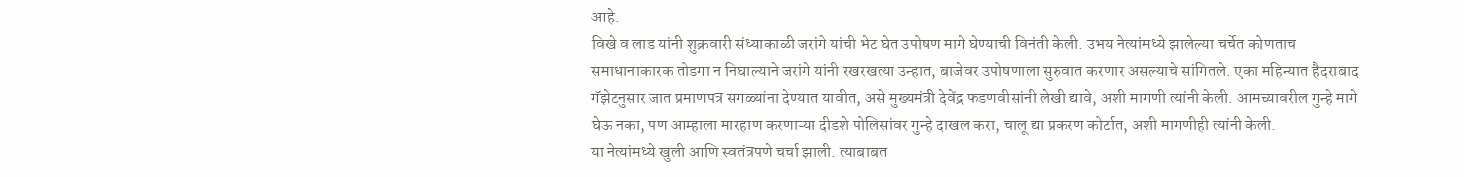आहे.
विखे व लाड यांनी शुक्रवारी संध्याकाळी जरांगे यांची भेट घेत उपोषण मागे घेण्याची विनंती केली. उभय नेत्यांमध्ये झालेल्या चर्चेत कोणताच समाधानाकारक तोडगा न निघाल्याने जरांगे यांनी रखरखत्या उन्हात, बाजेवर उपोषणाला सुरुवात करणार असल्याचे सांगितले. एका महिन्यात हैदराबाद गॅझेटनुसार जात प्रमाणपत्र सगळ्यांना देण्यात यावीत, असे मुख्यमंत्री देवेंद्र फडणवीसांनी लेखी द्यावे, अशी मागणी त्यांनी केली. आमच्यावरील गुन्हे मागे घेऊ नका, पण आम्हाला मारहाण करणाऱ्या दीडशे पोलिसांवर गुन्हे दाखल करा, चालू द्या प्रकरण कोर्टात, अशी मागणीही त्यांनी केली.
या नेत्यांमध्ये खुली आणि स्वतंत्रपणे चर्चा झाली. त्याबाबत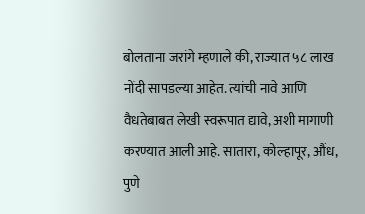बोलताना जरांगे म्हणाले की, राज्यात ५८ लाख नोंदी सापडल्या आहेत. त्यांची नावे आणि वैधतेबाबत लेखी स्वरूपात द्यावे, अशी मागाणी करण्यात आली आहे. सातारा, कोल्हापूर, औंध, पुणे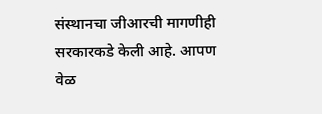संस्थानचा जीआरची मागणीही सरकारकडे केली आहे. आपण वेळ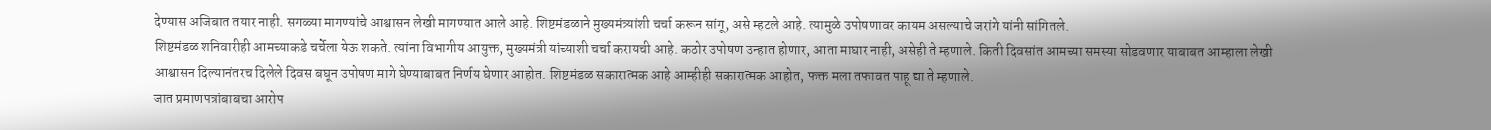देण्यास अजिबात तयार नाही. सगळ्या मागण्यांचे आश्वासन लेखी मागण्यात आले आहे. शिष्टमंडळाने मुख्यमंत्र्यांशी चर्चा करून सांगू, असे म्हटले आहे. त्यामुळे उपोषणावर कायम असल्याचे जरांगे यांनी सांगितले.
शिष्टमंडळ शनिवारीही आमच्याकडे चर्चेला येऊ शकते. त्यांना विभागीय आयुक्त, मुख्यमंत्री यांच्याशी चर्चा करायची आहे. कठोर उपोषण उन्हात होणार, आता माघार नाही, असेही ते म्हणाले. किती दिवसांत आमच्या समस्या सोडवणार याबाबत आम्हाला लेखी आश्वासन दिल्यानंतरच दिलेले दिवस बघून उपोषण मागे घेण्याबाबत निर्णय घेणार आहोत. शिष्टमंडळ सकारात्मक आहे आम्हीही सकारात्मक आहोत, फक्त मला तफावत पाहू द्या ते म्हणाले.
जात प्रमाणपत्रांबाबचा आरोप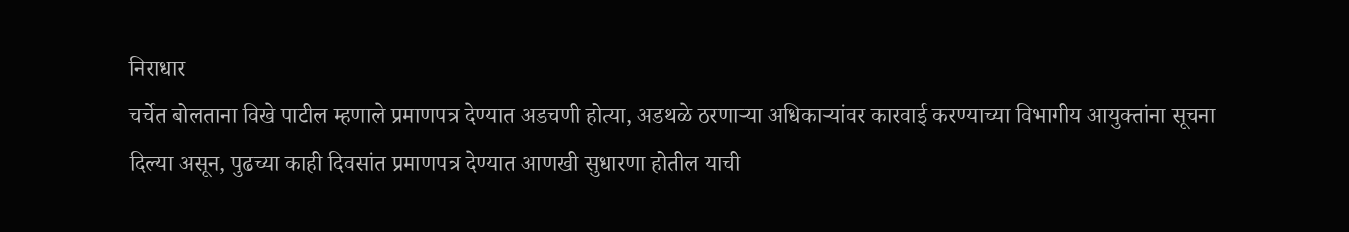निराधार
चर्चेत बोलताना विखे पाटील म्हणाले प्रमाणपत्र देण्यात अडचणी होत्या, अडथळे ठरणाऱ्या अधिकाऱ्यांवर कारवाई करण्याच्या विभागीय आयुक्तांना सूचना दिल्या असून, पुढच्या काही दिवसांत प्रमाणपत्र देण्यात आणखी सुधारणा होतील याची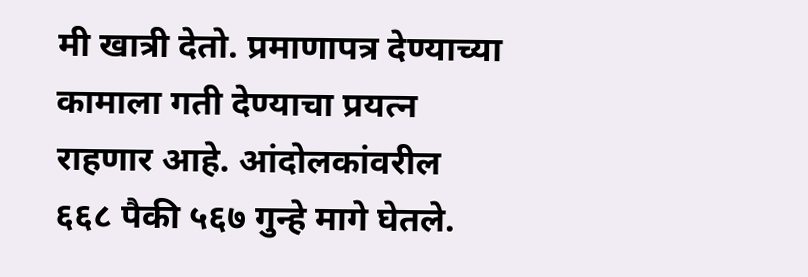मी खात्री देतो. प्रमाणापत्र देण्याच्या कामाला गती देण्याचा प्रयत्न राहणार आहे. आंदोलकांवरील ६६८ पैकी ५६७ गुन्हे मागे घेतले.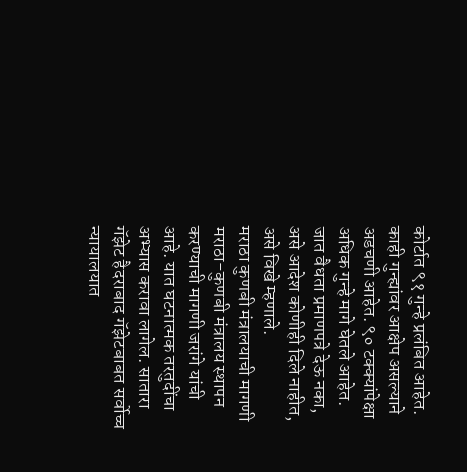कोर्टात ९१ गुन्हे प्रलंबित आहेत. काही गुन्ह्यांवर आक्षेप असल्याने अडचणी आहेत. ९० टक्क्यांपेक्षा अधिक गुन्हे मागे घेतले आहेत. जात वैधता प्रमाणपत्रे देऊ नका, असे आदेश कोणीही दिले नाहीत, असे विखे म्हणाले.
मराठा कुणबी मंत्रालयाची मागणी
मराठा-कुणबी मंत्रालय स्थापन करण्याची मागणी जरांगे यांची आहे. यात घटनात्मक तरतुदींचा अभ्यास करावा लागेल. सातारा गॅझेट हैदराबाद गॅझेटबाबत सर्वोच्च न्यायालयात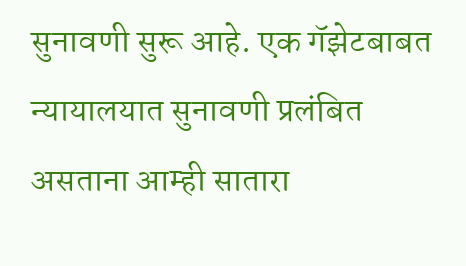सुनावणी सुरू आहे. एक गॅझेटबाबत न्यायालयात सुनावणी प्रलंबित असताना आम्ही सातारा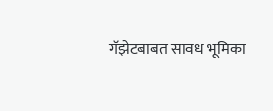गॅझेटबाबत सावध भूमिका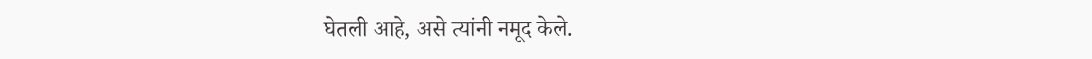घेतली आहे, असे त्यांनी नमूद केले.